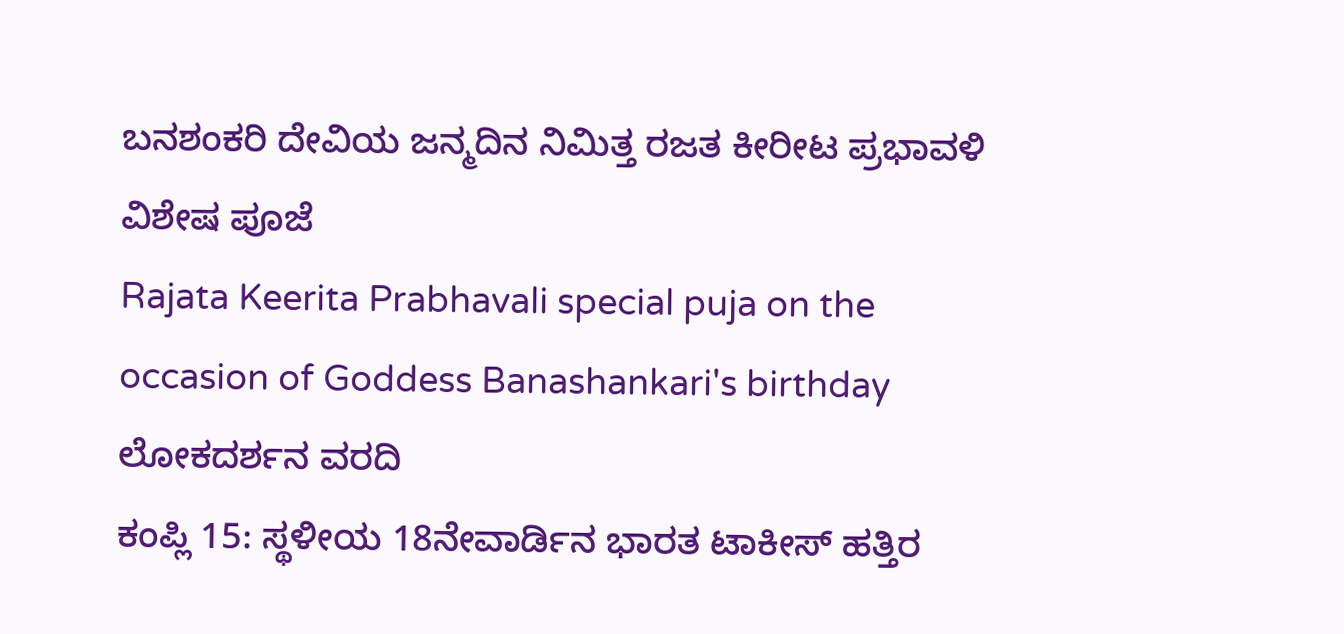ಬನಶಂಕರಿ ದೇವಿಯ ಜನ್ಮದಿನ ನಿಮಿತ್ತ ರಜತ ಕೀರೀಟ ಪ್ರಭಾವಳಿ ವಿಶೇಷ ಪೂಜೆ
Rajata Keerita Prabhavali special puja on the occasion of Goddess Banashankari's birthday
ಲೋಕದರ್ಶನ ವರದಿ
ಕಂಪ್ಲಿ 15: ಸ್ಥಳೀಯ 18ನೇವಾರ್ಡಿನ ಭಾರತ ಟಾಕೀಸ್ ಹತ್ತಿರ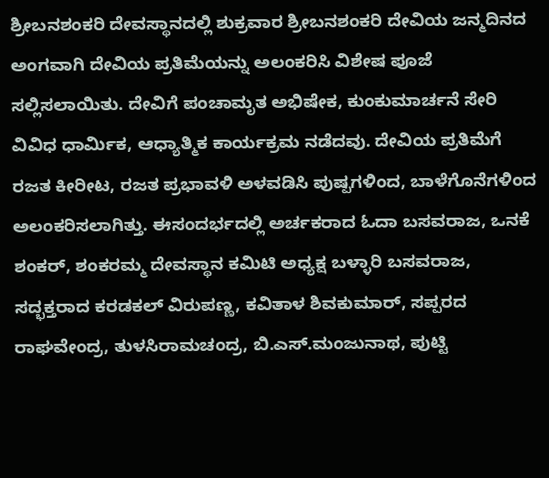ಶ್ರೀಬನಶಂಕರಿ ದೇವಸ್ಥಾನದಲ್ಲಿ ಶುಕ್ರವಾರ ಶ್ರೀಬನಶಂಕರಿ ದೇವಿಯ ಜನ್ಮದಿನದ ಅಂಗವಾಗಿ ದೇವಿಯ ಪ್ರತಿಮೆಯನ್ನು ಅಲಂಕರಿಸಿ ವಿಶೇಷ ಪೂಜೆ ಸಲ್ಲಿಸಲಾಯಿತು. ದೇವಿಗೆ ಪಂಚಾಮೃತ ಅಭಿಷೇಕ, ಕುಂಕುಮಾರ್ಚನೆ ಸೇರಿ ವಿವಿಧ ಧಾರ್ಮಿಕ, ಆಧ್ಯಾತ್ಮಿಕ ಕಾರ್ಯಕ್ರಮ ನಡೆದವು. ದೇವಿಯ ಪ್ರತಿಮೆಗೆ ರಜತ ಕೀರೀಟ, ರಜತ ಪ್ರಭಾವಳಿ ಅಳವಡಿಸಿ ಪುಷ್ಪಗಳಿಂದ, ಬಾಳೆಗೊನೆಗಳಿಂದ ಅಲಂಕರಿಸಲಾಗಿತ್ತು. ಈಸಂದರ್ಭದಲ್ಲಿ ಅರ್ಚಕರಾದ ಓದಾ ಬಸವರಾಜ, ಒನಕೆ ಶಂಕರ್, ಶಂಕರಮ್ಮ ದೇವಸ್ಥಾನ ಕಮಿಟಿ ಅಧ್ಯಕ್ಷ ಬಳ್ಳಾರಿ ಬಸವರಾಜ, ಸದ್ಭಕ್ತರಾದ ಕರಡಕಲ್ ವಿರುಪಣ್ಣ, ಕವಿತಾಳ ಶಿವಕುಮಾರ್, ಸಪ್ಪರದ ರಾಘವೇಂದ್ರ, ತುಳಸಿರಾಮಚಂದ್ರ, ಬಿ.ಎಸ್.ಮಂಜುನಾಥ, ಪುಟ್ಟಿ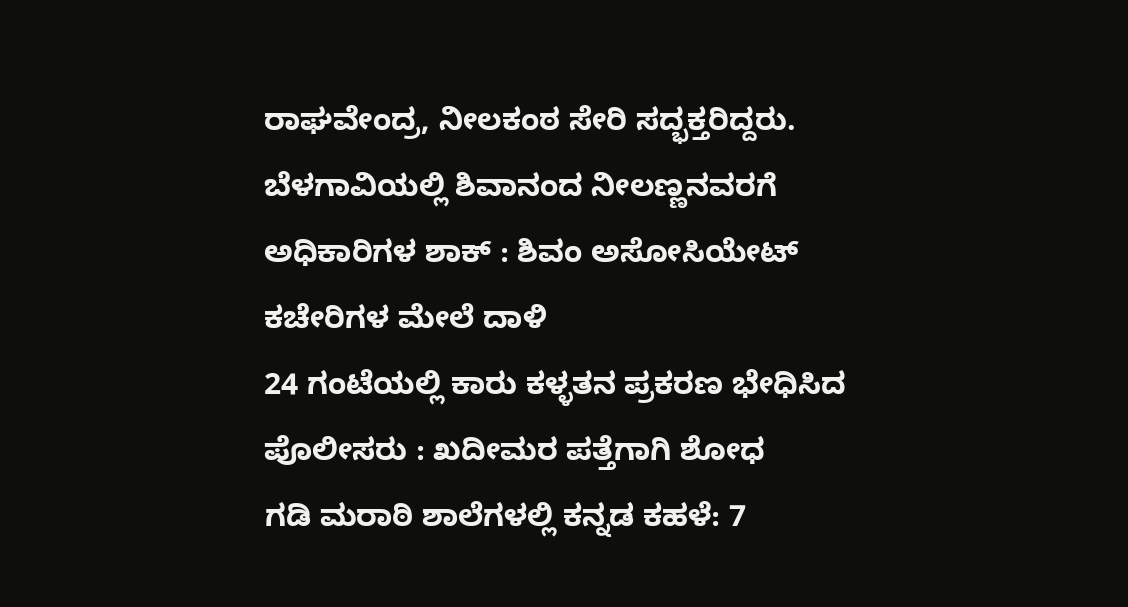ರಾಘವೇಂದ್ರ, ನೀಲಕಂಠ ಸೇರಿ ಸದ್ಭಕ್ತರಿದ್ದರು.
ಬೆಳಗಾವಿಯಲ್ಲಿ ಶಿವಾನಂದ ನೀಲಣ್ಣನವರಗೆ ಅಧಿಕಾರಿಗಳ ಶಾಕ್ : ಶಿವಂ ಅಸೋಸಿಯೇಟ್ ಕಚೇರಿಗಳ ಮೇಲೆ ದಾಳಿ
24 ಗಂಟೆಯಲ್ಲಿ ಕಾರು ಕಳ್ಳತನ ಪ್ರಕರಣ ಭೇಧಿಸಿದ ಪೊಲೀಸರು : ಖದೀಮರ ಪತ್ತೆಗಾಗಿ ಶೋಧ
ಗಡಿ ಮರಾಠಿ ಶಾಲೆಗಳಲ್ಲಿ ಕನ್ನಡ ಕಹಳೆ: 7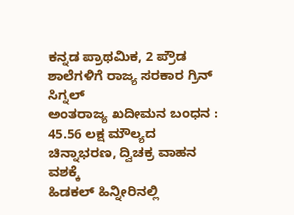ಕನ್ನಡ ಪ್ರಾಥಮಿಕ, 2 ಪ್ರೌಡ ಶಾಲೆಗಳಿಗೆ ರಾಜ್ಯ ಸರಕಾರ ಗ್ರಿನ್ ಸಿಗ್ನಲ್
ಅಂತರಾಜ್ಯ ಖದೀಮನ ಬಂಧನ : 45.56 ಲಕ್ಷ ಮೌಲ್ಯದ ಚಿನ್ನಾಭರಣ, ದ್ವಿಚಕ್ರ ವಾಹನ ವಶಕ್ಕೆ
ಹಿಡಕಲ್ ಹಿನ್ನೀರಿನಲ್ಲಿ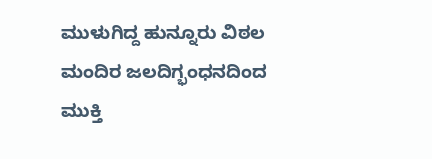ಮುಳುಗಿದ್ದ ಹುನ್ನೂರು ವಿಠಲ ಮಂದಿರ ಜಲದಿಗ್ಭಂಧನದಿಂದ ಮುಕ್ತಿ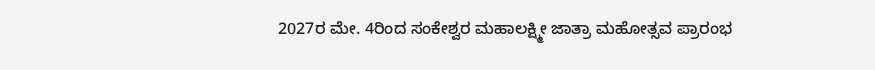2027ರ ಮೇ. 4ರಿಂದ ಸಂಕೇಶ್ವರ ಮಹಾಲಕ್ಷ್ಮೀ ಜಾತ್ರಾ ಮಹೋತ್ಸವ ಪ್ರಾರಂಭ